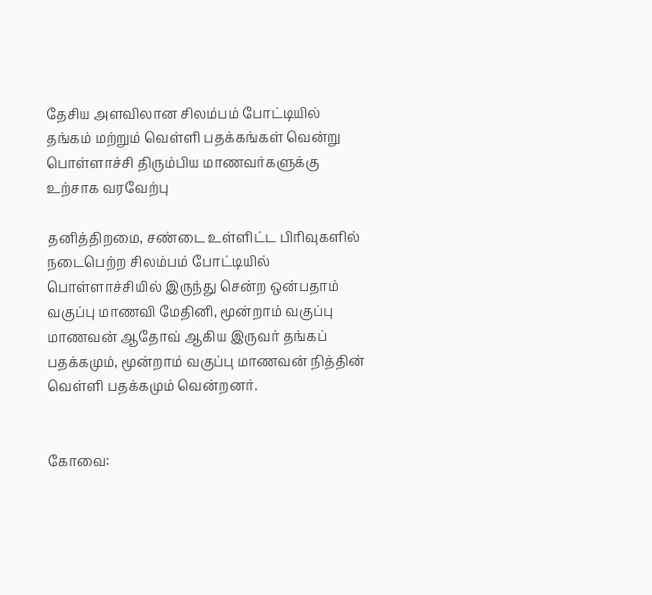தேசிய அளவிலான சிலம்பம் போட்டியில் தங்கம் மற்றும் வெள்ளி பதக்கங்கள் வென்று பொள்ளாச்சி திரும்பிய மாணவர்களுக்கு உற்சாக வரவேற்பு

தனித்திறமை, சண்டை உள்ளிட்ட பிரிவுகளில் நடைபெற்ற சிலம்பம் போட்டியில் பொள்ளாச்சியில் இருந்து சென்ற ஒன்பதாம் வகுப்பு மாணவி மேதினி, மூன்றாம் வகுப்பு மாணவன் ஆதோவ் ஆகிய இருவர் தங்கப் பதக்கமும், மூன்றாம் வகுப்பு மாணவன் நித்தின் வெள்ளி பதக்கமும் வென்றனர்.


கோவை: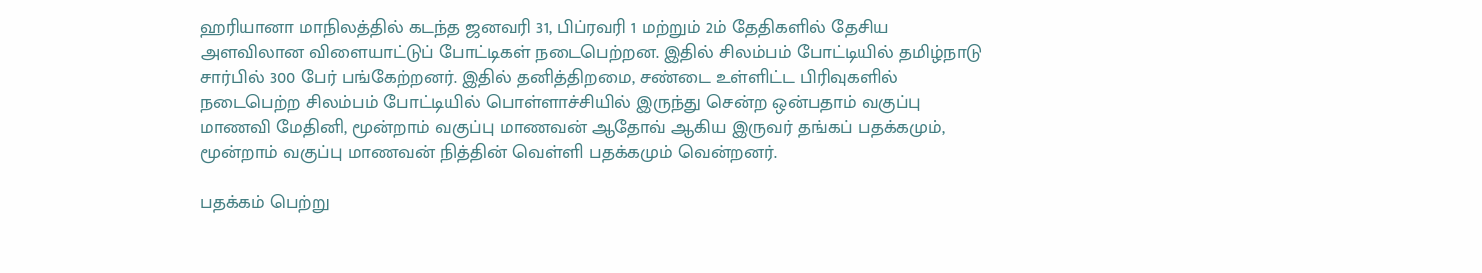ஹரியானா மாநிலத்தில் கடந்த ஜனவரி 31, பிப்ரவரி 1 மற்றும் 2ம் தேதிகளில் தேசிய அளவிலான விளையாட்டுப் போட்டிகள் நடைபெற்றன. இதில் சிலம்பம் போட்டியில் தமிழ்நாடு சார்பில் 300 பேர் பங்கேற்றனர். இதில் தனித்திறமை, சண்டை உள்ளிட்ட பிரிவுகளில் நடைபெற்ற சிலம்பம் போட்டியில் பொள்ளாச்சியில் இருந்து சென்ற ஒன்பதாம் வகுப்பு மாணவி மேதினி, மூன்றாம் வகுப்பு மாணவன் ஆதோவ் ஆகிய இருவர் தங்கப் பதக்கமும், மூன்றாம் வகுப்பு மாணவன் நித்தின் வெள்ளி பதக்கமும் வென்றனர்.

பதக்கம் பெற்று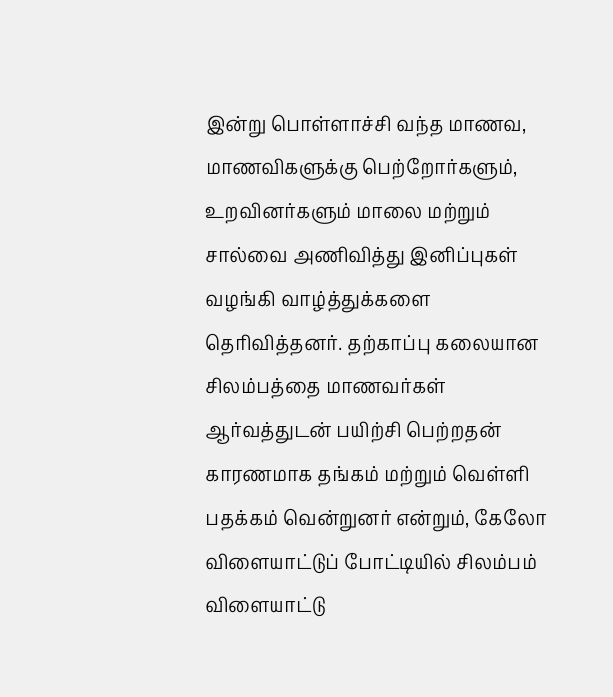இன்று பொள்ளாச்சி வந்த மாணவ, மாணவிகளுக்கு பெற்றோர்களும், உறவினர்களும் மாலை மற்றும் சால்வை அணிவித்து இனிப்புகள் வழங்கி வாழ்த்துக்களை தெரிவித்தனர். தற்காப்பு கலையான சிலம்பத்தை மாணவர்கள் ஆர்வத்துடன் பயிற்சி பெற்றதன் காரணமாக தங்கம் மற்றும் வெள்ளி பதக்கம் வென்றுனர் என்றும், கேலோ விளையாட்டுப் போட்டியில் சிலம்பம் விளையாட்டு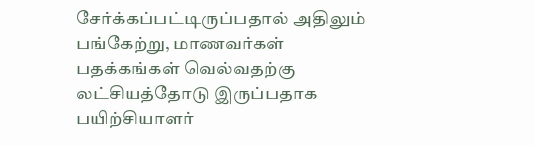சேர்க்கப்பட்டிருப்பதால் அதிலும் பங்கேற்று, மாணவர்கள் பதக்கங்கள் வெல்வதற்கு லட்சியத்தோடு இருப்பதாக பயிற்சியாளர்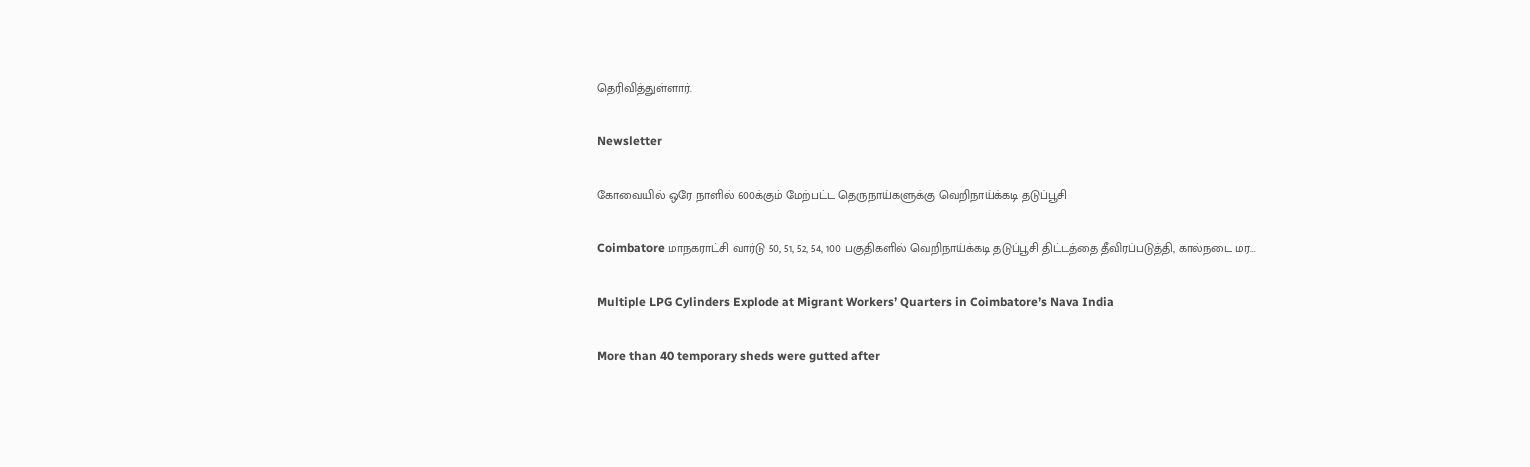தெரிவித்துள்ளார்.

Newsletter

கோவையில் ஒரே நாளில் 600க்கும் மேற்பட்ட தெருநாய்களுக்கு வெறிநாய்க்கடி தடுப்பூசி

Coimbatore மாநகராட்சி வார்டு 50, 51, 52, 54, 100 பகுதிகளில் வெறிநாய்க்கடி தடுப்பூசி திட்டத்தை தீவிரப்படுத்தி, கால்நடை மர...

Multiple LPG Cylinders Explode at Migrant Workers’ Quarters in Coimbatore’s Nava India

More than 40 temporary sheds were gutted after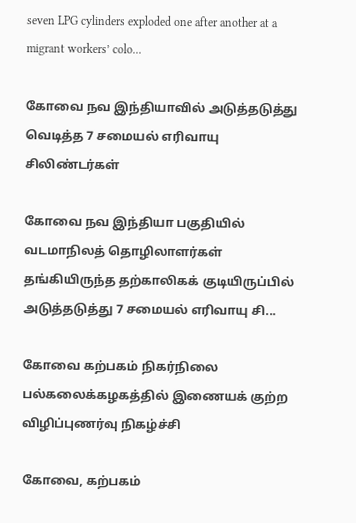seven LPG cylinders exploded one after another at a migrant workers’ colo...

கோவை நவ இந்தியாவில் அடுத்தடுத்து வெடித்த 7 சமையல் எரிவாயு சிலிண்டர்கள்

கோவை நவ இந்தியா பகுதியில் வடமாநிலத் தொழிலாளர்கள் தங்கியிருந்த தற்காலிகக் குடியிருப்பில் அடுத்தடுத்து 7 சமையல் எரிவாயு சி...

கோவை கற்பகம் நிகர்நிலை பல்கலைக்கழகத்தில் இணையக் குற்ற விழிப்புணர்வு நிகழ்ச்சி

கோவை, கற்பகம்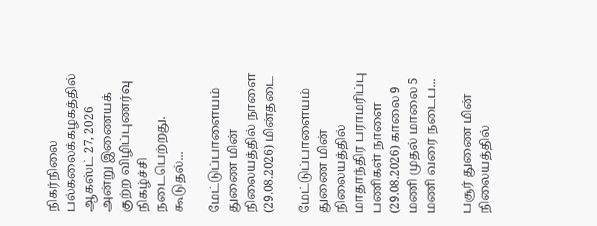நிகர்நிலை பல்கலைக்கழகத்தில் ஆகஸ்ட் 27, 2026 அன்று இணையக் குற்ற விழிப்புணர்வு நிகழ்ச்சி நடைபெற்றது. கூடுதல்...

மேட்டுப்பாளையம் துணை மின் நிலையத்தில் நாளை (29.08.2026) மின்தடை

மேட்டுப்பாளையம் துணை மின் நிலையத்தில் மாதாந்திர பராமரிப்பு பணிகள் நாளை (29.08.2026) காலை 9 மணி முதல் மாலை 5 மணி வரை நடைப...

பசூர் துணை மின் நிலையத்தில்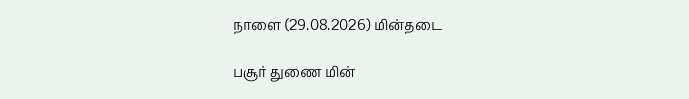நாளை (29.08.2026) மின்தடை

பசூர் துணை மின்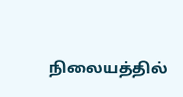நிலையத்தில்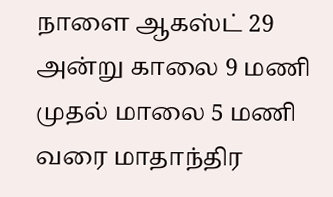நாளை ஆகஸ்ட் 29 அன்று காலை 9 மணி முதல் மாலை 5 மணி வரை மாதாந்திர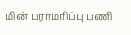மின் பராமரிப்பு பணி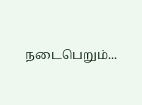நடைபெறும்...